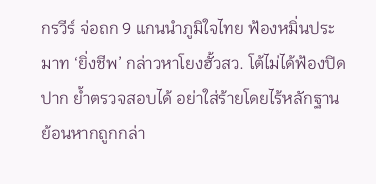กรวีร์ จ่อถก 9 แกนนำภูมิใจไทย ฟ้องหมิ่นประมาท ‘ยิ่งชีพ’ กล่าวหาโยงฮั้วสว. โต้ไม่ได้ฟ้องปิดปาก ย้ำตรวจสอบได้ อย่าใส่ร้ายโดยไร้หลักฐาน ย้อนหากถูกกล่า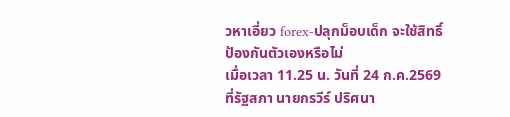วหาเอี่ยว forex-ปลุกม็อบเด็ก จะใช้สิทธิ์ป้องกันตัวเองหรือไม่
เมื่อเวลา 11.25 น. วันที่ 24 ก.ค.2569 ที่รัฐสภา นายกรวีร์ ปริศนา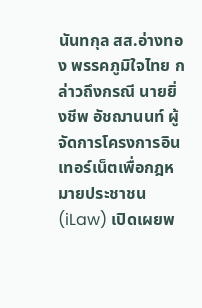นันทกุล สส.อ่างทอง พรรคภูมิใจไทย กล่าวถึงกรณี นายยิ่งชีพ อัชฌานนท์ ผู้จัดการโครงการอินเทอร์เน็ตเพื่อกฎหมายประชาชน (iLaw) เปิดเผยพ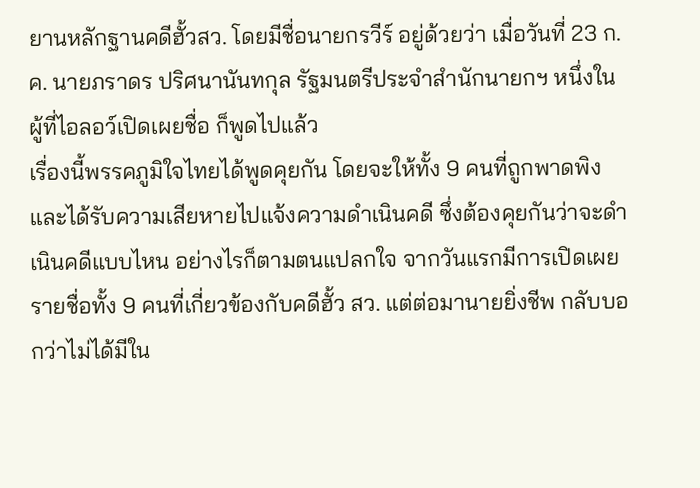ยานหลักฐานคดีฮั้วสว. โดยมีชื่อนายกรวีร์ อยู่ด้วยว่า เมื่อวันที่ 23 ก.ค. นายภราดร ปริศนานันทกุล รัฐมนตรีประจำสำนักนายกฯ หนึ่งในผู้ที่ไอลอว์เปิดเผยชื่อ ก็พูดไปแล้ว
เรื่องนี้พรรคภูมิใจไทยได้พูดคุยกัน โดยจะให้ทั้ง 9 คนที่ถูกพาดพิงและได้รับความเสียหายไปแจ้งความดำเนินคดี ซึ่งต้องคุยกันว่าจะดำเนินคดีแบบไหน อย่างไรก็ตามตนแปลกใจ จากวันแรกมีการเปิดเผยรายชื่อทั้ง 9 คนที่เกี่ยวข้องกับคดีฮั้ว สว. แต่ต่อมานายยิ่งชีพ กลับบอกว่าไม่ได้มีใน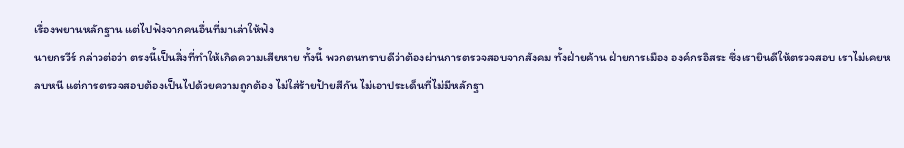เรื่องพยานหลักฐาน แต่ไปฟังจากคนอื่นที่มาเล่าให้ฟัง
นายกรวีร์ กล่าวต่อว่า ตรงนี้เป็นสิ่งที่ทำให้เกิดความเสียหาย ทั้งนี้ พวกตนทราบดีว่าต้องผ่านการตรวจสอบจากสังคม ทั้งฝ่ายค้าน ฝ่ายการเมือง องค์กรอิสระ ซึ่งเรายินดีให้ตรวจสอบ เราไม่เคยหลบหนี แต่การตรวจสอบต้องเป็นไปด้วยความถูกต้อง ไม่ใส่ร้ายป้ายสีกัน ไม่เอาประเด็นที่ไม่มีหลักฐา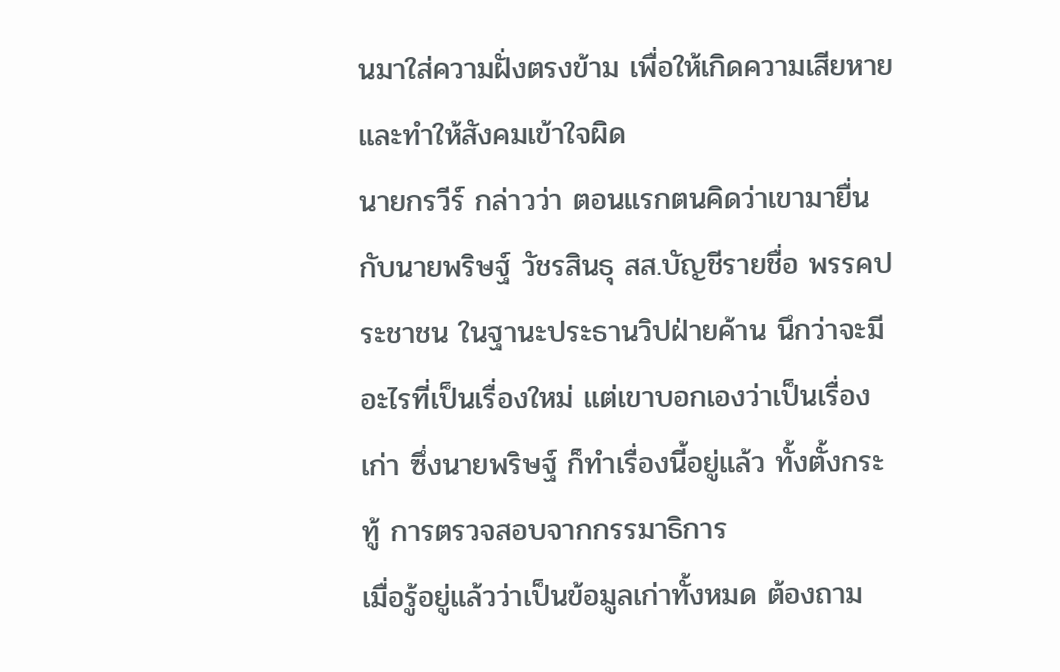นมาใส่ความฝั่งตรงข้าม เพื่อให้เกิดความเสียหาย และทำให้สังคมเข้าใจผิด
นายกรวีร์ กล่าวว่า ตอนแรกตนคิดว่าเขามายื่นกับนายพริษฐ์ วัชรสินธุ สส.บัญชีรายชื่อ พรรคประชาชน ในฐานะประธานวิปฝ่ายค้าน นึกว่าจะมีอะไรที่เป็นเรื่องใหม่ แต่เขาบอกเองว่าเป็นเรื่องเก่า ซึ่งนายพริษฐ์ ก็ทำเรื่องนี้อยู่แล้ว ทั้งตั้งกระทู้ การตรวจสอบจากกรรมาธิการ
เมื่อรู้อยู่แล้วว่าเป็นข้อมูลเก่าทั้งหมด ต้องถาม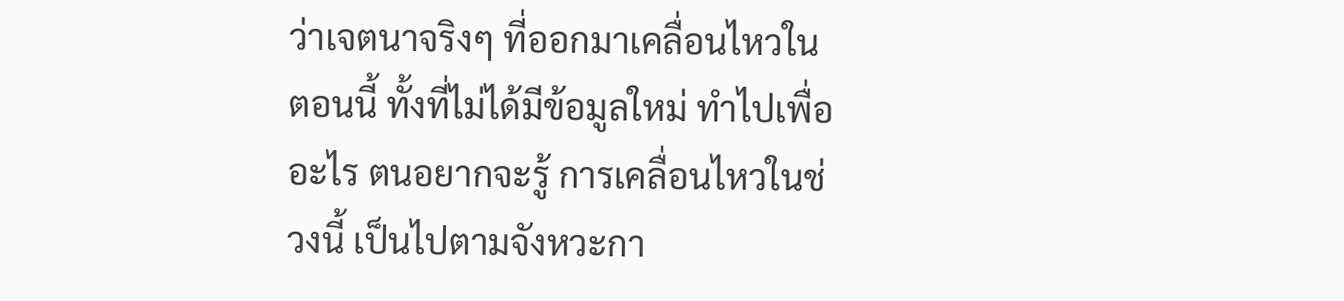ว่าเจตนาจริงๆ ที่ออกมาเคลื่อนไหวในตอนนี้ ทั้งที่ไม่ได้มีข้อมูลใหม่ ทำไปเพื่ออะไร ตนอยากจะรู้ การเคลื่อนไหวในช่วงนี้ เป็นไปตามจังหวะกา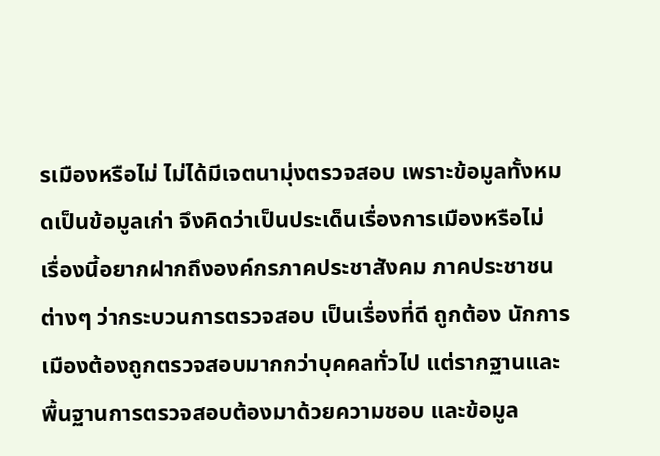รเมืองหรือไม่ ไม่ได้มีเจตนามุ่งตรวจสอบ เพราะข้อมูลทั้งหมดเป็นข้อมูลเก่า จึงคิดว่าเป็นประเด็นเรื่องการเมืองหรือไม่
เรื่องนี้อยากฝากถึงองค์กรภาคประชาสังคม ภาคประชาชนต่างๆ ว่ากระบวนการตรวจสอบ เป็นเรื่องที่ดี ถูกต้อง นักการเมืองต้องถูกตรวจสอบมากกว่าบุคคลทั่วไป แต่รากฐานและพื้นฐานการตรวจสอบต้องมาด้วยความชอบ และข้อมูล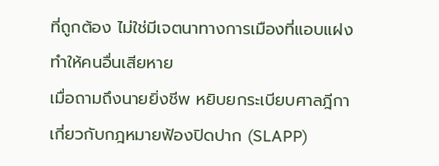ที่ถูกต้อง ไม่ใช่มีเจตนาทางการเมืองที่แอบแฝง ทำให้คนอื่นเสียหาย
เมื่อถามถึงนายยิ่งชีพ หยิบยกระเบียบศาลฎีกาเกี่ยวกับกฎหมายฟ้องปิดปาก (SLAPP)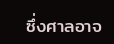ซึ่งศาลอาจ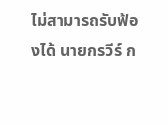ไม่สามารถรับฟ้องได้ นายกรวีร์ ก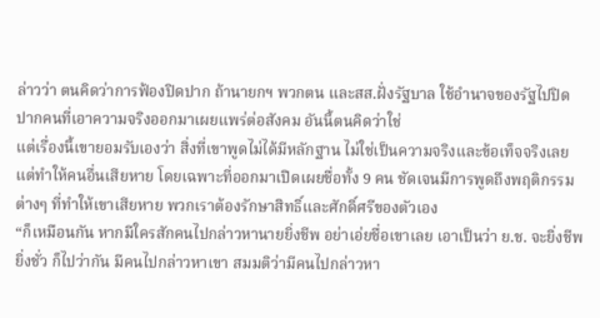ล่าวว่า ตนคิดว่าการฟ้องปิดปาก ถ้านายกฯ พวกตน และสส.ฝั่งรัฐบาล ใช้อำนาจของรัฐไปปิดปากคนที่เอาความจริงออกมาเผยแพร่ต่อสังคม อันนี้ตนคิดว่าใช่
แต่เรื่องนี้เขายอมรับเองว่า สิ่งที่เขาพูดไม่ได้มีหลักฐาน ไม่ใช่เป็นความจริงและข้อเท็จจริงเลย แต่ทำให้คนอื่นเสียหาย โดยเฉพาะที่ออกมาเปิดเผยชื่อทั้ง 9 คน ชัดเจนมีการพูดถึงพฤติกรรมต่างๆ ที่ทำให้เขาเสียหาย พวกเราต้องรักษาสิทธิ์และศักดิ์ศรีของตัวเอง
“ก็เหมือนกัน หากมีใครสักคนไปกล่าวหานายยิ่งชีพ อย่าเอ่ยชื่อเขาเลย เอาเป็นว่า ย.ช. จะยิ่งชีพ ยิ่งชั่ว ก็ไปว่ากัน มีคนไปกล่าวหาเขา สมมติว่ามีคนไปกล่าวหา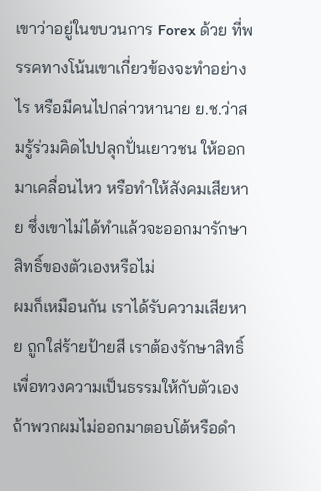เขาว่าอยู่ในขบวนการ Forex ด้วย ที่พรรคทางโน้นเขาเกี่ยวข้องจะทำอย่างไร หรือมีคนไปกล่าวหานาย ย.ช.ว่าสมรู้ร่วมคิดไปปลุกปั่นเยาวชน ให้ออกมาเคลื่อนไหว หรือทำให้สังคมเสียหาย ซึ่งเขาไม่ได้ทำแล้วจะออกมารักษาสิทธิ์ของตัวเองหรือไม่
ผมก็เหมือนกัน เราได้รับความเสียหาย ถูกใส่ร้ายป้ายสี เราต้องรักษาสิทธิ์ เพื่อทวงความเป็นธรรมให้กับตัวเอง ถ้าพวกผมไม่ออกมาตอบโต้หรือดำ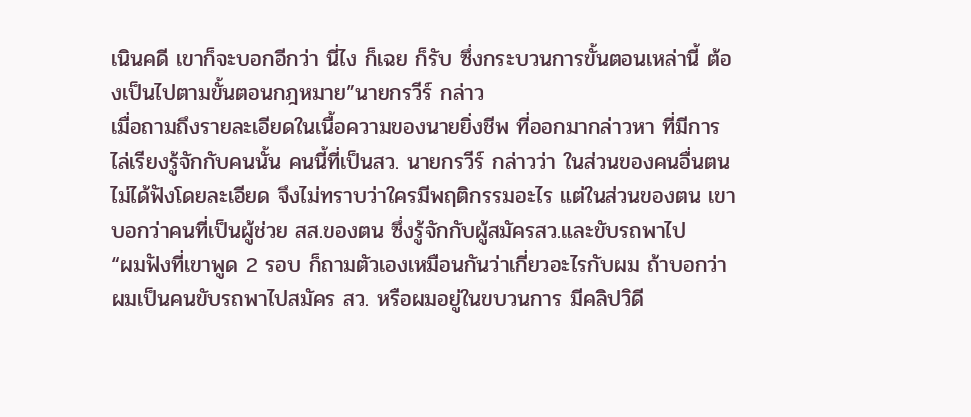เนินคดี เขาก็จะบอกอีกว่า นี่ไง ก็เฉย ก็รับ ซึ่งกระบวนการขั้นตอนเหล่านี้ ต้องเป็นไปตามขั้นตอนกฎหมาย”นายกรวีร์ กล่าว
เมื่อถามถึงรายละเอียดในเนื้อความของนายยิ่งชีพ ที่ออกมากล่าวหา ที่มีการไล่เรียงรู้จักกับคนนั้น คนนี้ที่เป็นสว. นายกรวีร์ กล่าวว่า ในส่วนของคนอื่นตนไม่ได้ฟังโดยละเอียด จึงไม่ทราบว่าใครมีพฤติกรรมอะไร แต่ในส่วนของตน เขาบอกว่าคนที่เป็นผู้ช่วย สส.ของตน ซึ่งรู้จักกับผู้สมัครสว.และขับรถพาไป
“ผมฟังที่เขาพูด 2 รอบ ก็ถามตัวเองเหมือนกันว่าเกี่ยวอะไรกับผม ถ้าบอกว่าผมเป็นคนขับรถพาไปสมัคร สว. หรือผมอยู่ในขบวนการ มีคลิปวิดี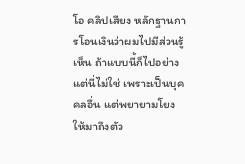โอ คลิปเสียง หลักฐานการโอนเงินว่าผมไปมีส่วนรู้เห็น ถ้าแบบนี้ก็ไปอย่าง แต่นี่ไม่ใช่ เพราะเป็นบุคคลอื่น แต่พยายามโยงให้มาถึงตัว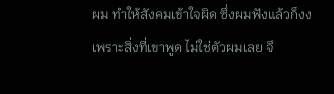ผม ทำให้สังคมเข้าใจผิด ซึ่งผมฟังแล้วก็งง เพราะสิ่งที่เขาพูด ไม่ใช่ตัวผมเลย จึ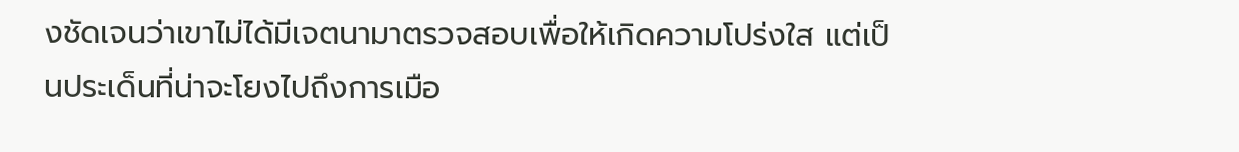งชัดเจนว่าเขาไม่ได้มีเจตนามาตรวจสอบเพื่อให้เกิดความโปร่งใส แต่เป็นประเด็นที่น่าจะโยงไปถึงการเมือ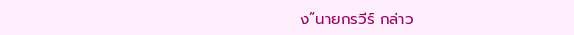ง”นายกรวีร์ กล่าว